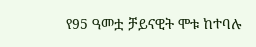የ95 ዓመቷ ቻይናዊት ሞቱ ከተባሉ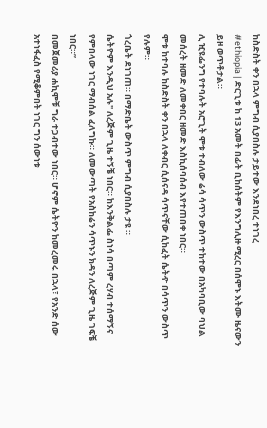ከስድስት ቀን በኋላ ምግብ ሲያበስሉ ታይተው እንደነበረ ተነገረ
#ethiopia | ድርጊቱ ከ 13 አመት በፊት ቢከሰትም የእንግሊዙ ሚረር በሰሞኑ እትሙ ዜናውን ይዞ ወጥቶታል።
ሊ ዢዩፌንግ የተባሉት አሮጊት ሞቱ ተብለው ሬሳ ሳጥን ውስጥ ተከተው በአካባቢው ባህል መሰረት ዘመድ ለመቀበር ዘመድ እስኪሰባሰብ እየተጠበቀ ነበር።
ሞቱ ከተባሉ ከስድስት ቀን በኋላ ለቀብር ሲሰናዳ ሳጥናቸው ሲከፈት ሴትዯ በሳጥን ውስጥ የሉም።
ጎረቤት ደነገጠ። በማድቤት ውስጥ ምግብ ሲያበስሉ ታዩ ።
ሴትዮም እንዲህ አሉ" ለረጅም ጊዜ ተኝቼ ነበር። ከእንቅልፌ ስነሳ በጣም ረሃብ ተሰማኝና የምበላው ነገር ማብሰል ፈለግኩ። ለመውጣት የአስከሬን ሳጥኑን ክዳን ለረጅም ጊዜ ገፍቼ ነበር።”
በመጀመሪያ ሐኪሞቹ ግራ ተጋብተው ነበር። ሆኖም ሴትዮን ከመረመሩ በኋላ፣ የአንድ ሰው አተነፋፈስ የሚቆምበት ነገር ግን ሰውነቱ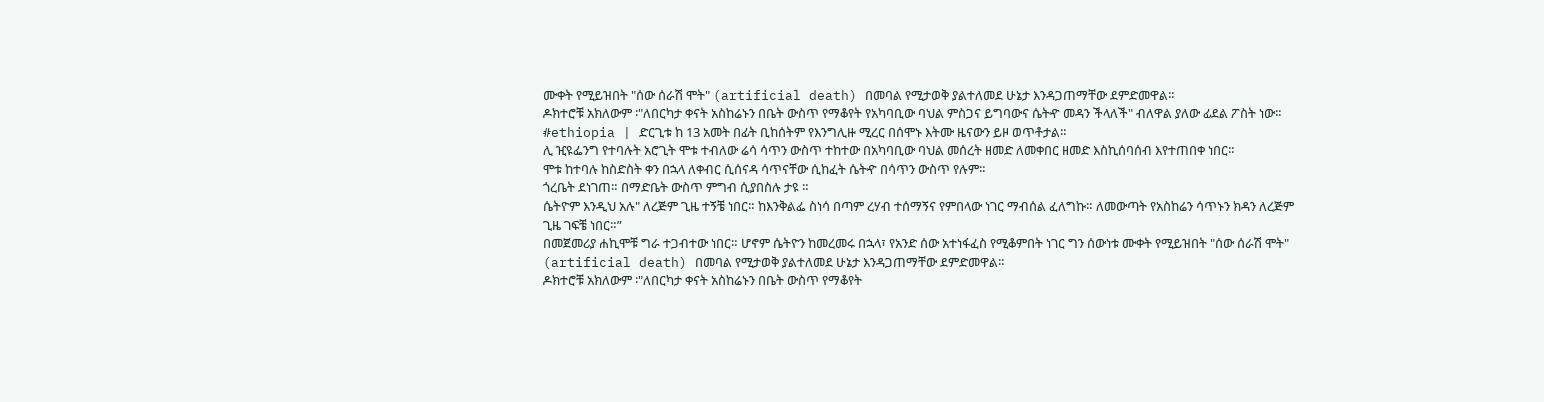ሙቀት የሚይዝበት "ሰው ሰራሽ ሞት" (artificial death) በመባል የሚታወቅ ያልተለመደ ሁኔታ እንዳጋጠማቸው ደምድመዋል።
ዶክተሮቹ አክለውም ፡"ለበርካታ ቀናት አስከሬኑን በቤት ውስጥ የማቆየት የአካባቢው ባህል ምስጋና ይግባውና ሴትዯ መዳን ችላለች" ብለዋል ያለው ፊደል ፖስት ነው።
#ethiopia | ድርጊቱ ከ 13 አመት በፊት ቢከሰትም የእንግሊዙ ሚረር በሰሞኑ እትሙ ዜናውን ይዞ ወጥቶታል።
ሊ ዢዩፌንግ የተባሉት አሮጊት ሞቱ ተብለው ሬሳ ሳጥን ውስጥ ተከተው በአካባቢው ባህል መሰረት ዘመድ ለመቀበር ዘመድ እስኪሰባሰብ እየተጠበቀ ነበር።
ሞቱ ከተባሉ ከስድስት ቀን በኋላ ለቀብር ሲሰናዳ ሳጥናቸው ሲከፈት ሴትዯ በሳጥን ውስጥ የሉም።
ጎረቤት ደነገጠ። በማድቤት ውስጥ ምግብ ሲያበስሉ ታዩ ።
ሴትዮም እንዲህ አሉ" ለረጅም ጊዜ ተኝቼ ነበር። ከእንቅልፌ ስነሳ በጣም ረሃብ ተሰማኝና የምበላው ነገር ማብሰል ፈለግኩ። ለመውጣት የአስከሬን ሳጥኑን ክዳን ለረጅም ጊዜ ገፍቼ ነበር።”
በመጀመሪያ ሐኪሞቹ ግራ ተጋብተው ነበር። ሆኖም ሴትዮን ከመረመሩ በኋላ፣ የአንድ ሰው አተነፋፈስ የሚቆምበት ነገር ግን ሰውነቱ ሙቀት የሚይዝበት "ሰው ሰራሽ ሞት" (artificial death) በመባል የሚታወቅ ያልተለመደ ሁኔታ እንዳጋጠማቸው ደምድመዋል።
ዶክተሮቹ አክለውም ፡"ለበርካታ ቀናት አስከሬኑን በቤት ውስጥ የማቆየት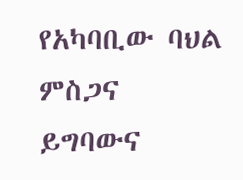የአካባቢው ባህል ምስጋና ይግባውና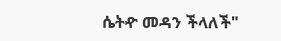ሴትዯ መዳን ችላለች"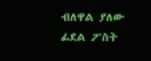ብለዋል ያለው ፊደል ፖስት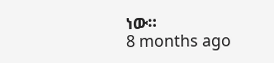ነው።
8 months ago